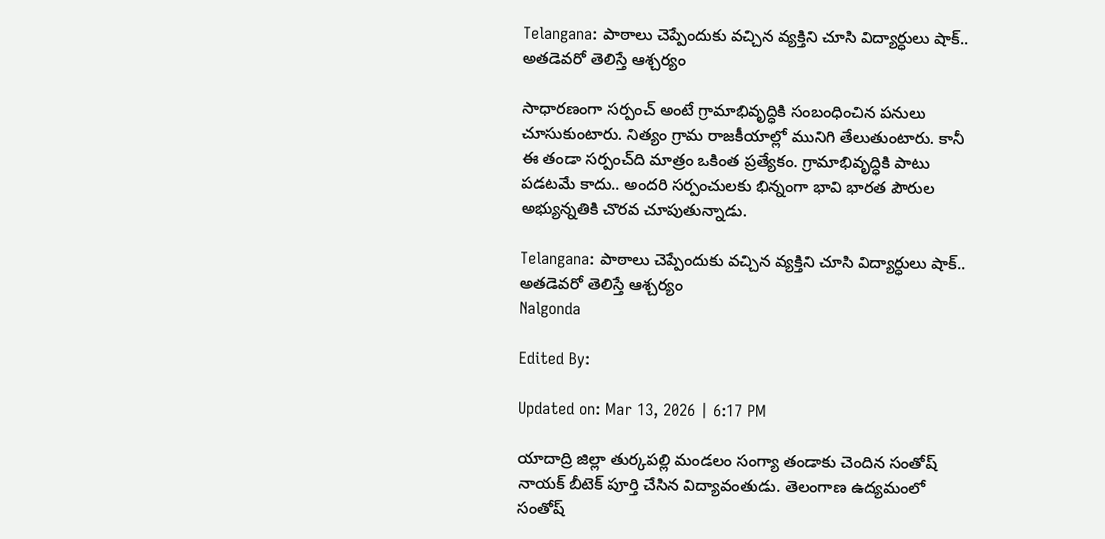Telangana: పాఠాలు చెప్పేందుకు వచ్చిన వ్యక్తిని చూసి విద్యార్ధులు షాక్.. అతడెవరో తెలిస్తే ఆశ్చర్యం

సాధారణంగా సర్పంచ్ అంటే గ్రామాభివృద్ధికి సంబంధించిన పనులు చూసుకుంటారు. నిత్యం గ్రామ రాజకీయాల్లో మునిగి తేలుతుంటారు. కానీ ఈ తండా సర్పంచ్‌ది మాత్రం ఒకింత ప్రత్యేకం. గ్రామాభివృద్ధికి పాటు పడటమే కాదు.. అందరి సర్పంచులకు భిన్నంగా భావి భారత పౌరుల అభ్యున్నతికి చొరవ చూపుతున్నాడు.

Telangana: పాఠాలు చెప్పేందుకు వచ్చిన వ్యక్తిని చూసి విద్యార్ధులు షాక్.. అతడెవరో తెలిస్తే ఆశ్చర్యం
Nalgonda

Edited By:

Updated on: Mar 13, 2026 | 6:17 PM

యాదాద్రి జిల్లా తుర్కపల్లి మండలం సంగ్యా తండాకు చెందిన సంతోష్ నాయక్ బీటెక్ పూర్తి చేసిన విద్యావంతుడు. తెలంగాణ ఉద్యమంలో సంతోష్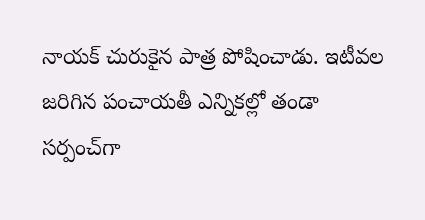నాయక్ చురుకైన పాత్ర పోషించాడు. ఇటీవల జరిగిన పంచాయతీ ఎన్నికల్లో తండా సర్పంచ్‌గా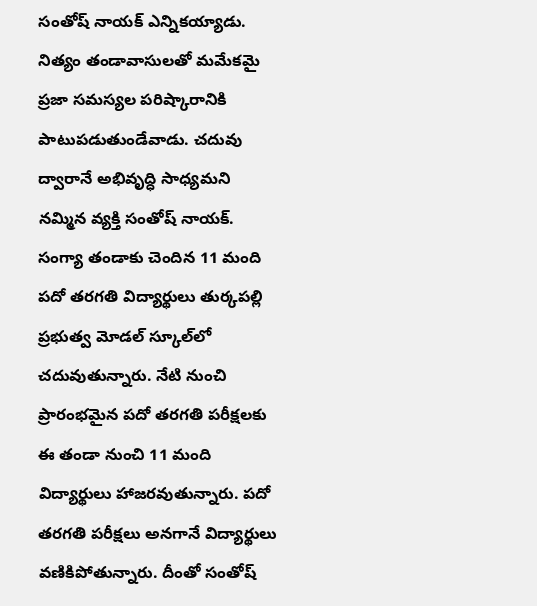సంతోష్ నాయక్ ఎన్నికయ్యాడు. నిత్యం తండావాసులతో మమేకమై ప్రజా సమస్యల పరిష్కారానికి పాటుపడుతుండేవాడు. చదువు ద్వారానే అభివృద్ధి సాధ్యమని నమ్మిన వ్యక్తి సంతోష్ నాయక్. సంగ్యా తండాకు చెందిన 11 మంది పదో తరగతి విద్యార్థులు తుర్కపల్లి ప్రభుత్వ మోడల్ స్కూల్‌లో చదువుతున్నారు. నేటి నుంచి ప్రారంభమైన పదో తరగతి పరీక్షలకు ఈ తండా నుంచి 11 మంది విద్యార్థులు హాజరవుతున్నారు. పదో తరగతి పరీక్షలు అనగానే విద్యార్థులు వణికిపోతున్నారు. దీంతో సంతోష్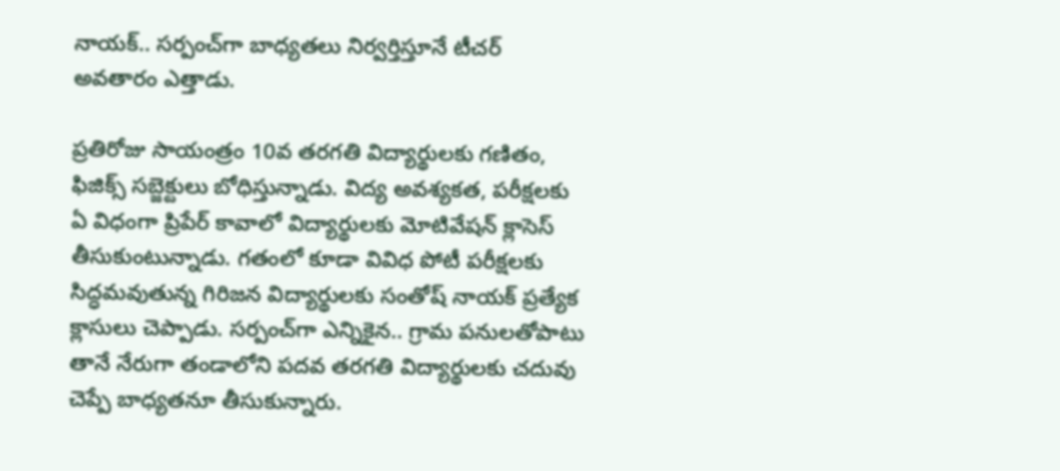నాయక్.. సర్పంచ్‌గా బాధ్యతలు నిర్వర్తిస్తూనే టీచర్ అవతారం ఎత్తాడు.

ప్రతిరోజు సాయంత్రం 10వ తరగతి విద్యార్థులకు గణితం, ఫిజిక్స్ సబ్జెక్టులు బోధిస్తున్నాడు. విద్య అవశ్యకత, పరీక్షలకు ఏ విధంగా ప్రిపేర్ కావాలో విద్యార్థులకు మోటివేషన్ క్లాసెస్ తీసుకుంటున్నాడు. గతంలో కూడా వివిధ పోటీ పరీక్షలకు సిద్ధమవుతున్న గిరిజన విద్యార్థులకు సంతోష్ నాయక్ ప్రత్యేక క్లాసులు చెప్పాడు. సర్పంచ్‌గా ఎన్నికైన.. గ్రామ పనులతోపాటు తానే నేరుగా తండాలోని పదవ తరగతి విద్యార్థులకు చదువు చెప్పే బాధ్యతనూ తీసుకున్నారు.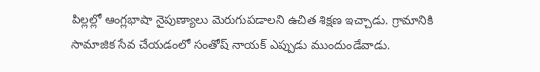పిల్లల్లో ఆంగ్లభాషా నైపుణ్యాలు మెరుగుపడాలని ఉచిత శిక్షణ ఇచ్చాడు. గ్రామానికి సామాజిక సేవ చేయడంలో సంతోష్ నాయక్ ఎప్పుడు ముందుండేవాడు.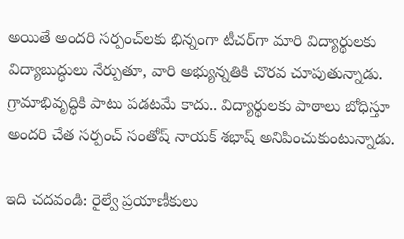అయితే అందరి సర్పంచ్‌లకు భిన్నంగా టీచర్‌గా మారి విద్యార్థులకు విద్యాబుద్ధులు నేర్పుతూ, వారి అభ్యున్నతికి చొరవ చూపుతున్నాడు. గ్రామాభివృద్ధికి పాటు పడటమే కాదు.. విద్యార్థులకు పాఠాలు బోధిస్తూ అందరి చేత సర్పంచ్ సంతోష్ నాయక్ శభాష్ అనిపించుకుంటున్నాడు.

ఇది చదవండి: రైల్వే ప్రయాణీకులు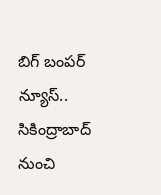బిగ్ బంపర్ న్యూస్.. సికింద్రాబాద్ నుంచి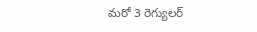మరో 3 రెగ్యులర్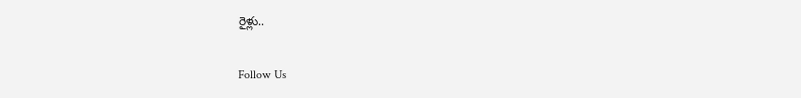రైళ్లు..

Follow Us